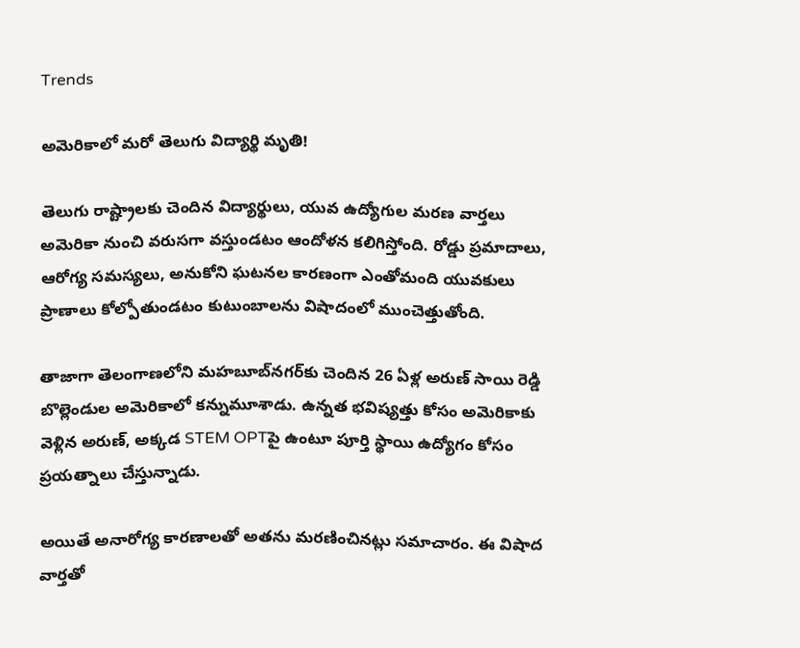Trends

అమెరికాలో మరో తెలుగు విద్యార్థి మృతి!

తెలుగు రాష్ట్రాలకు చెందిన విద్యార్థులు, యువ ఉద్యోగుల మరణ వార్తలు అమెరికా నుంచి వరుసగా వస్తుండటం ఆందోళన కలిగిస్తోంది. రోడ్డు ప్రమాదాలు, ఆరోగ్య సమస్యలు, అనుకోని ఘటనల కారణంగా ఎంతోమంది యువకులు ప్రాణాలు కోల్పోతుండటం కుటుంబాలను విషాదంలో ముంచెత్తుతోంది.

తాజాగా తెలంగాణలోని మహబూబ్‌నగర్‌కు చెందిన 26 ఏళ్ల అరుణ్ సాయి రెడ్డి బొల్లెండుల అమెరికాలో కన్నుమూశాడు. ఉన్నత భవిష్యత్తు కోసం అమెరికాకు వెళ్లిన అరుణ్, అక్కడ STEM OPTపై ఉంటూ పూర్తి స్థాయి ఉద్యోగం కోసం ప్రయత్నాలు చేస్తున్నాడు.

అయితే అనారోగ్య కారణాలతో అతను మరణించినట్లు సమాచారం. ఈ విషాద వార్తతో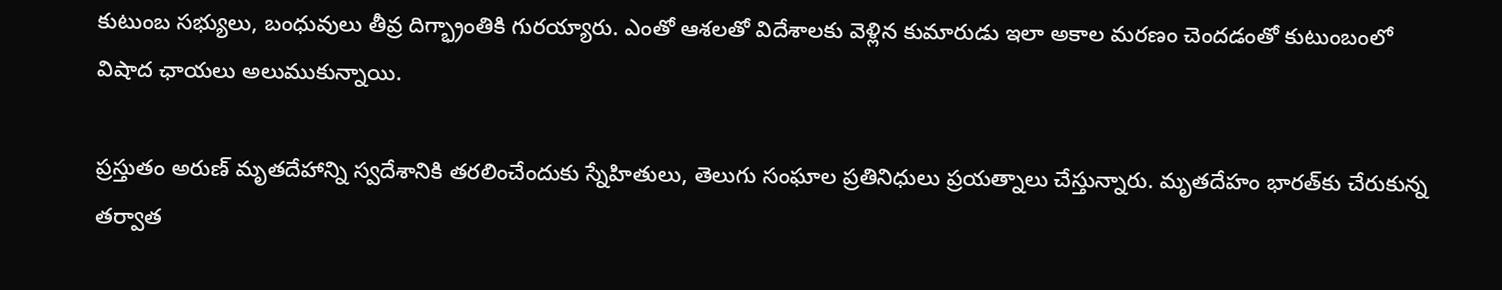కుటుంబ సభ్యులు, బంధువులు తీవ్ర దిగ్భ్రాంతికి గురయ్యారు. ఎంతో ఆశలతో విదేశాలకు వెళ్లిన కుమారుడు ఇలా అకాల మరణం చెందడంతో కుటుంబంలో విషాద ఛాయలు అలుముకున్నాయి.

ప్రస్తుతం అరుణ్ మృతదేహాన్ని స్వదేశానికి తరలించేందుకు స్నేహితులు, తెలుగు సంఘాల ప్రతినిధులు ప్రయత్నాలు చేస్తున్నారు. మృతదేహం భారత్‌కు చేరుకున్న తర్వాత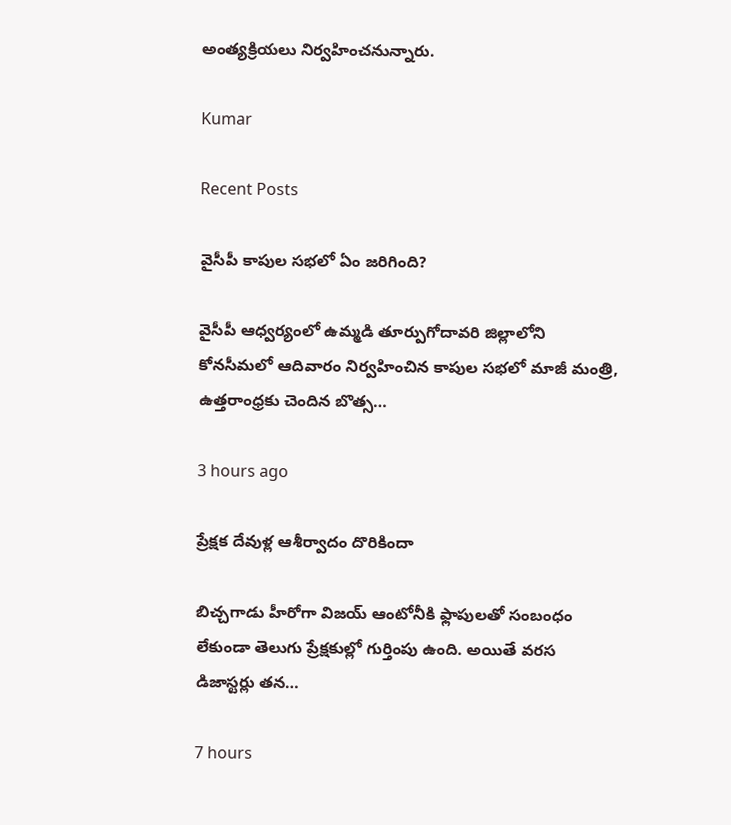అంత్యక్రియలు నిర్వహించనున్నారు.

Kumar

Recent Posts

వైసీపీ కాపుల సభలో ఏం జరిగింది?

వైసీపీ ఆధ్వ‌ర్యంలో ఉమ్మ‌డి తూర్పుగోదావ‌రి జిల్లాలోని కోన‌సీమ‌లో ఆదివారం నిర్వ‌హించిన కాపుల స‌భ‌లో మాజీ మంత్రి, ఉత్త‌రాంధ్ర‌కు చెందిన బొత్స…

3 hours ago

ప్రేక్షక దేవుళ్ల ఆశీర్వాదం దొరికిందా

బిచ్చగాడు హీరోగా విజయ్ ఆంటోనీకి ఫ్లాపులతో సంబంధం లేకుండా తెలుగు ప్రేక్షకుల్లో గుర్తింపు ఉంది. అయితే వరస డిజాస్టర్లు తన…

7 hours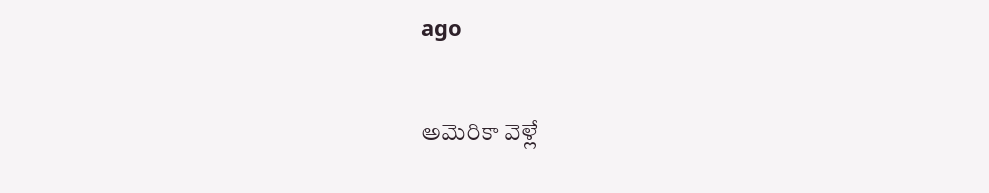ago

అమెరికా వెళ్లే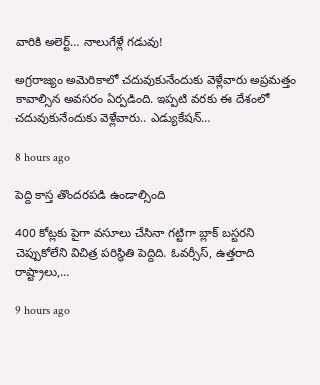వారికి అలెర్ట్‌… నాలుగేళ్లే గ‌డువు!

అగ్ర‌రాజ్యం అమెరికాలో చ‌దువుకునేందుకు వెళ్లేవారు అప్ర‌మ‌త్తం కావాల్సిన అవ‌స‌రం ఏర్ప‌డింది. ఇప్ప‌టి వ‌ర‌కు ఈ దేశంలో చ‌దువుకునేందుకు వెళ్లేవారు.. ఎడ్యుకేష‌న్…

8 hours ago

పెద్ది కాస్త తొందరపడి ఉండాల్సింది

400 కోట్లకు పైగా వసూలు చేసినా గట్టిగా బ్లాక్ బస్టరని చెప్పుకోలేని విచిత్ర పరిస్థితి పెద్దిది. ఓవర్సీస్, ఉత్తరాది రాష్ట్రాలు,…

9 hours ago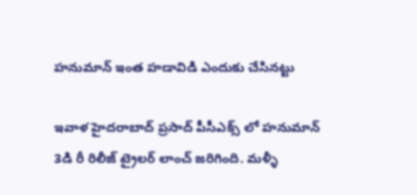హనుమాన్ ఇంత హడావిడి ఎందుకు చేసినట్టు

ఇవాళ హైదరాబాద్ ప్రసాద్ పీసీఎక్స్ లో హనుమాన్ 3డి రీ రిలీజ్ ట్రైలర్ లాంచ్ జరిగింది. మళ్ళీ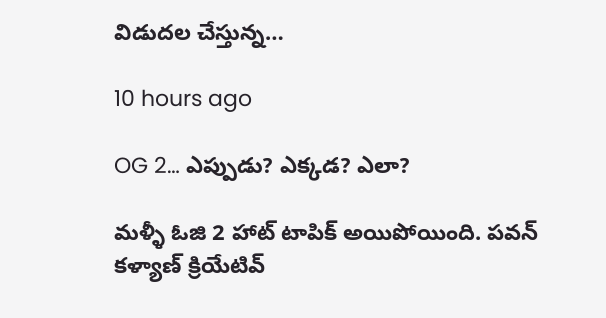విడుదల చేస్తున్న…

10 hours ago

OG 2… ఎప్పుడు? ఎక్కడ? ఎలా?

మళ్ళీ ఓజి 2 హాట్ టాపిక్ అయిపోయింది. పవన్ కళ్యాణ్ క్రియేటివ్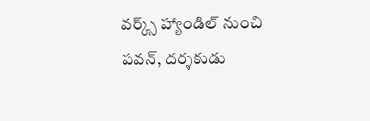వర్క్స్ హ్యాండిల్ నుంచి పవన్, దర్శకుడు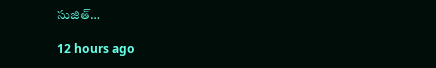సుజిత్…

12 hours ago